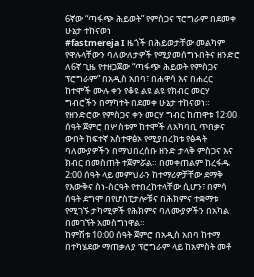6ኛው “ጣፋጭ ሕይወት” የምስጋና ፕሮግራም በደመቀ ሁኔታ ተከናወነ
#fastmereja I ዜጎች በሕይወታቸው መልካም የዋሉላቸውን ባለውለታዎች የሚያመሰግኑበትና ዘንድሮ ለ6ኛ ጊዜ የተዘጋጀው “ጣፋጭ ሕይወት የምስጋና ፕሮግራም” በአዲስ አበባ፣ በሐዋሳ እና በሐረር ከተሞች ሙሉ ቀን የቆዩ ልዩ ልዩ የክብር መርሃ ግብሮችን በማካተት በደመቀ ሁኔታ ተከናወነ።
የዘንድሮው የምስጋና ቀን መርሃ ግብር ከጠዋቱ 12፡00 ሰዓት ጀምሮ በሦስቱም ከተሞች ለአካባቢ ጥበቃና ውበት ከፍተኛ አስተዋፅኦ የሚያበረክቱ የፅዳት ባለሙያዎችን በማህበረሰቡ ዘንድ ታላቅ ምስጋና እና ክብር በመስጠት ተጀምሯል። በመቀጠልም ከረፋዱ 2:00 ሰዓት ላይ መምህራን ከተማሪዎቻቸው ደማቅ የእውቅና ስነ-ስርዓት የተበረከተላቸው ሲሆን፣ በምሳ ሰዓት ደግሞ በየሆስፒታሎቹና በሕክምና ተቋማቱ የሚገኙ ታካሚዎች የሕክምና ባለሙያዎችን በአካል በመገኘት አመስግነዋል።
ከምሽቱ 10:00 ሰዓት ጀምሮ በአዲስ አበባ ከተማ በተካሄደው ማጠቃለያ ፕሮግራም ላይ ከአምስት መቶ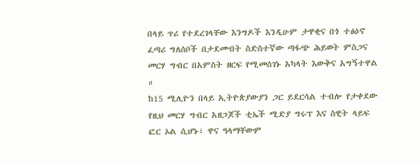በላይ ጥሪ የተደረገላቸው እንግዶች እንዲሁም ታዋቂና በጎ ተፅዕኖ ፈጣሪ ግለሰቦች በታደሙበት ስድስተኛው ጣፋጭ ሕይወት ምስጋና መርሃ ግብር በአምስት ዘርፍ የሚመሰገኑ አካላት እውቅና አግኝተዋል ።
ከ15 ሚሊዮን በላይ ኢትዮጵያውያን ጋር ይደርሳል ተብሎ የታቀደው የዚህ መርሃ ግብር አዘጋጆች ቲኤች ሚድያ ግሩፕ እና ስዊት ላይፍ ፎር ኦል ሲሆኑ፣ ዋና ዓላማቸውም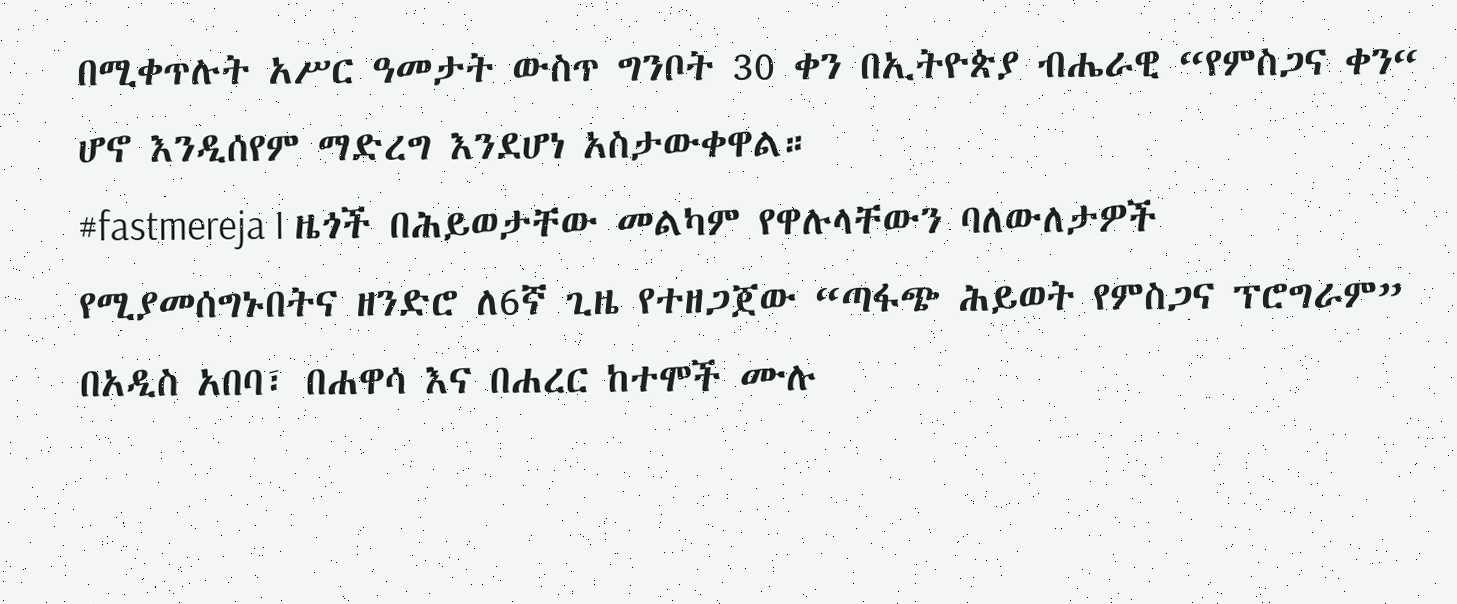በሚቀጥሉት አሥር ዓመታት ውስጥ ግንቦት 30 ቀን በኢትዮጵያ ብሔራዊ “የምስጋና ቀን“ ሆኖ እንዲሰየም ማድረግ እንደሆነ አስታውቀዋል።
#fastmereja I ዜጎች በሕይወታቸው መልካም የዋሉላቸውን ባለውለታዎች የሚያመሰግኑበትና ዘንድሮ ለ6ኛ ጊዜ የተዘጋጀው “ጣፋጭ ሕይወት የምስጋና ፕሮግራም” በአዲስ አበባ፣ በሐዋሳ እና በሐረር ከተሞች ሙሉ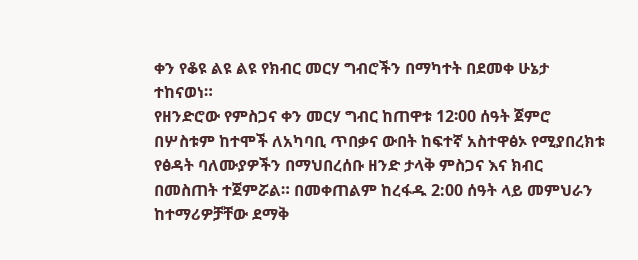ቀን የቆዩ ልዩ ልዩ የክብር መርሃ ግብሮችን በማካተት በደመቀ ሁኔታ ተከናወነ።
የዘንድሮው የምስጋና ቀን መርሃ ግብር ከጠዋቱ 12፡00 ሰዓት ጀምሮ በሦስቱም ከተሞች ለአካባቢ ጥበቃና ውበት ከፍተኛ አስተዋፅኦ የሚያበረክቱ የፅዳት ባለሙያዎችን በማህበረሰቡ ዘንድ ታላቅ ምስጋና እና ክብር በመስጠት ተጀምሯል። በመቀጠልም ከረፋዱ 2:00 ሰዓት ላይ መምህራን ከተማሪዎቻቸው ደማቅ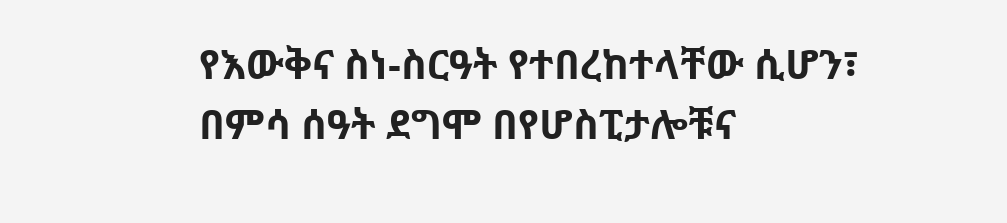የእውቅና ስነ-ስርዓት የተበረከተላቸው ሲሆን፣ በምሳ ሰዓት ደግሞ በየሆስፒታሎቹና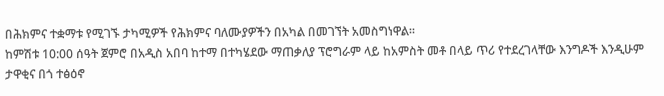በሕክምና ተቋማቱ የሚገኙ ታካሚዎች የሕክምና ባለሙያዎችን በአካል በመገኘት አመስግነዋል።
ከምሽቱ 10:00 ሰዓት ጀምሮ በአዲስ አበባ ከተማ በተካሄደው ማጠቃለያ ፕሮግራም ላይ ከአምስት መቶ በላይ ጥሪ የተደረገላቸው እንግዶች እንዲሁም ታዋቂና በጎ ተፅዕኖ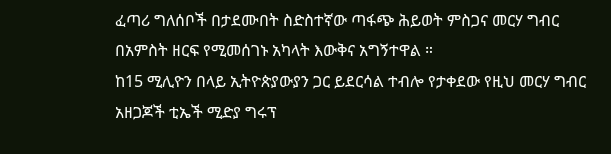ፈጣሪ ግለሰቦች በታደሙበት ስድስተኛው ጣፋጭ ሕይወት ምስጋና መርሃ ግብር በአምስት ዘርፍ የሚመሰገኑ አካላት እውቅና አግኝተዋል ።
ከ15 ሚሊዮን በላይ ኢትዮጵያውያን ጋር ይደርሳል ተብሎ የታቀደው የዚህ መርሃ ግብር አዘጋጆች ቲኤች ሚድያ ግሩፕ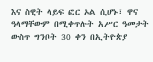እና ስዊት ላይፍ ፎር ኦል ሲሆኑ፣ ዋና ዓላማቸውም በሚቀጥሉት አሥር ዓመታት ውስጥ ግንቦት 30 ቀን በኢትዮጵያ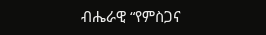ብሔራዊ “የምስጋና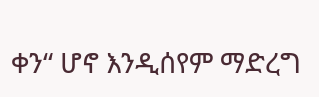ቀን“ ሆኖ እንዲሰየም ማድረግ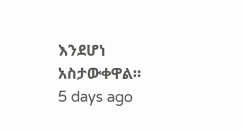እንደሆነ አስታውቀዋል።
5 days ago